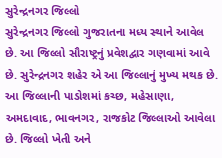સુરેન્દ્રનગર જિલ્લો
સુરેન્દ્રનગર જિલ્લો ગુજરાતના મધ્ય સ્થાને આવેલ છે. આ જિલ્લો સૌરાષ્ટ્રનું પ્રવેશદ્વાર ગણવામાં આવે છે. સુરેન્દ્રનગર શહેર એ આ જિલ્લાનું મુખ્ય મથક છે. આ જિલ્લાની પાડોશમાં કચ્છ, મહેસાણા, અમદાવાદ, ભાવનગર, રાજકોટ જિલ્લાઓ આવેલા છે. જિલ્લો ખેતી અને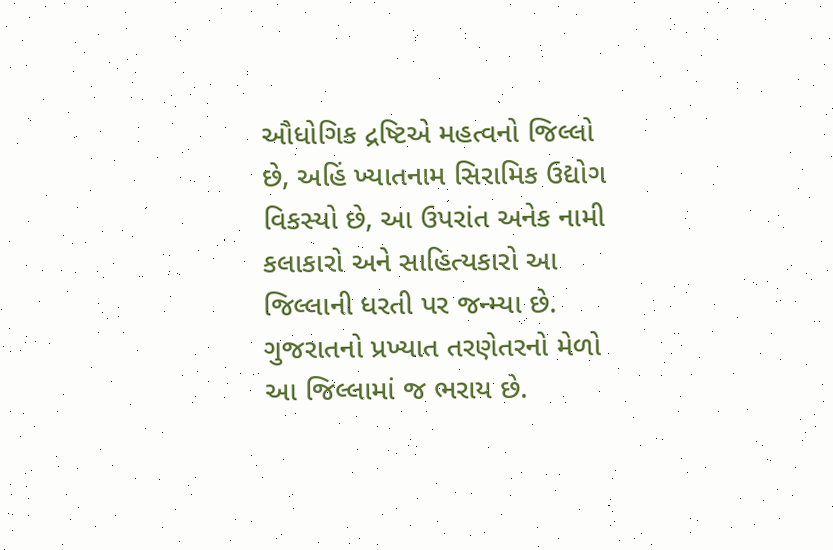ઔધોગિક દ્રષ્ટિએ મહત્વનો જિલ્લો છે, અહિં ખ્યાતનામ સિરામિક ઉદ્યોગ વિકસ્યો છે, આ ઉપરાંત અનેક નામી કલાકારો અને સાહિત્યકારો આ જિલ્લાની ધરતી પર જન્મ્યા છે. ગુજરાતનો પ્રખ્યાત તરણેતરનો મેળો આ જિલ્લામાં જ ભરાય છે.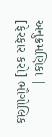અનુક્રમણિકા |
[ફેરફાર કરો] ભૌગોલિક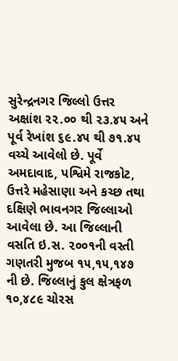સુરેન્દ્રનગર જિલ્લો ઉત્તર અક્ષાંશ ૨૨.૦૦ થી ૨૩.૪૫ અને પૂર્વ રેખાંશ ૬૯.૪૫ થી ૭૧.૪૫ વચ્ચે આવેલો છે. પૂર્વે અમદાવાદ, પશ્વિમે રાજકોટ, ઉત્તરે મહેસાણા અને કચ્છ તથા દક્ષિણે ભાવનગર જિલ્લાઓ આવેલા છે. આ જિલ્લાની વસતિ ઇ.સ. ૨૦૦૧ની વસ્તી ગણતરી મુજબ ૧૫,૧૫,૧૪૭ ની છે. જિલ્લાનું કુલ ક્ષેત્રફળ ૧૦,૪૮૯ ચોરસ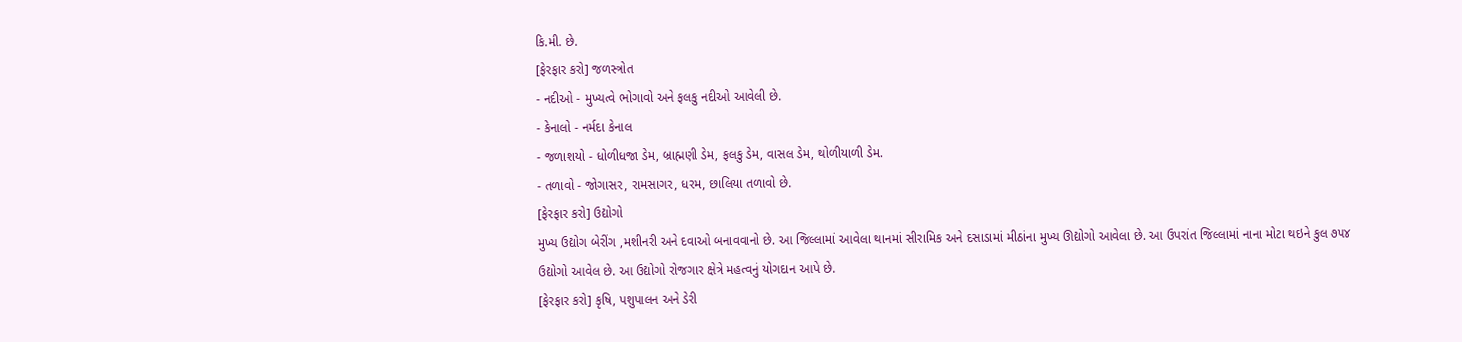કિ.મી. છે.
[ફેરફાર કરો] જળસ્ત્રોત
- નદીઓ - મુખ્યત્વે ભોગાવો અને ફલકુ નદીઓ આવેલી છે.
- કેનાલો - નર્મદા કેનાલ
- જળાશયો - ધોળીધજા ડેમ, બ્રાહ્મણી ડેમ, ફલકુ ડેમ, વાસલ ડેમ, થોળીયાળી ડેમ.
- તળાવો - જોગાસર, રામસાગર, ધરમ, છાલિયા તળાવો છે.
[ફેરફાર કરો] ઉદ્યોગો
મુખ્ય ઉદ્યોગ બેરીંગ ,મશીનરી અને દવાઓ બનાવવાનો છે. આ જિલ્લામાં આવેલા થાનમાં સીરામિક અને દસાડામાં મીઠાંના મુખ્ય ઊદ્યોગો આવેલા છે. આ ઉપરાંત જિલ્લામાં નાના મોટા થઇને કુલ ૭૫૪ ઉદ્યોગો આવેલ છે. આ ઉદ્યોગો રોજગાર ક્ષેત્રે મહત્વનું યોગદાન આપે છે.
[ફેરફાર કરો] કૃષિ, પશુપાલન અને ડેરી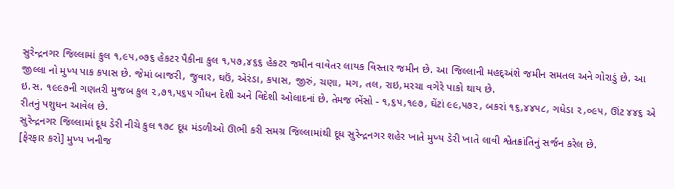સુરેન્દ્રનગર જિલ્લામાં કુલ ૧,૯૫,૦૭૬ હેકટર પૈકીના કુલ ૧,૫૭,૪૬૬ હેકટર જમીન વાવેતર લાયક વિસ્તાર જમીન છે. આ જિલ્લાની મહદ્અંશે જમીન સમતલ અને ગોરાડું છે. આ જીલ્લા નો મુખ્ય પાક કપાસ છે. જેમાં બાજરી, જુવાર, ઘઉં, એરંડા, કપાસ, જીરું, ચણા, મગ, તલ, રાઇ,મરચા વગેરે પાકો થાય છે.
ઇ.સ. ૧૯૯૭ની ગણતરી મુજબ કુલ ૨,૭૧,૫૬૫ ગૌધન દેશી અને વિદેશી ઓલાદનાં છે. તેમજ ભેંસો - ૧,૬૫,૧૯૭, ઘેંટાં ૯૯,૫૭૨, બકરાં ૧૬,૪૪૫૮, ગધેડા ૨,૦૯૫, ઊંટ ૪૪૬ એ રીતનું પશુધન આવેલ છે.
સુરેન્દ્રનગર જિલ્લામાં દૂધ ડેરી નીચે કુલ ૧૭૮ દૂધ મંડળીઓ ઊભી કરી સમગ્ર જિલ્લામાંથી દૂધ સુરેન્દ્રનગર શહેર ખાતે મુખ્ય ડેરી ખાતે લાવી શ્વેતક્રાંતિનું સર્જન કરેલ છે.
[ફેરફાર કરો] મુખ્ય ખનીજ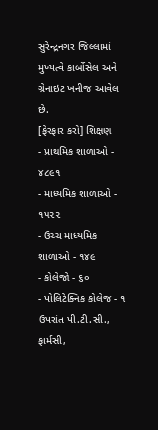સુરેન્દ્રનગર જિલ્લામાં મુખ્યત્વે કાર્બોસેલ અને ગ્રેનાઇટ ખનીજ આવેલ છે.
[ફેરફાર કરો] શિક્ષણ
- પ્રાથમિક શાળાઓ - ૪૮૯૧
- માધ્યમિક શાળાઓ - ૧૫૨૨
- ઉચ્ચ માધ્યમિક શાળાઓ - ૧૪૯
- કોલેજો - ૬૦
- પોલિટેક્નિક કોલેજ - ૧
ઉપરાંત પી.ટી.સી., ફાર્મસી,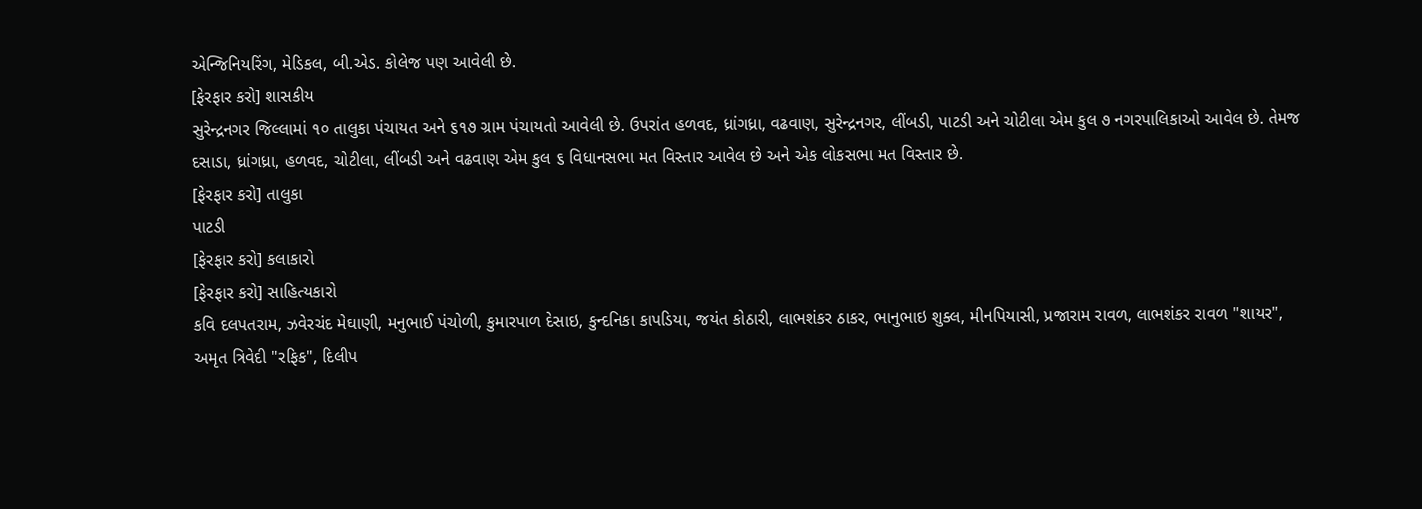એન્જિનિયરિંગ, મેડિકલ, બી.એડ. કોલેજ પણ આવેલી છે.
[ફેરફાર કરો] શાસકીય
સુરેન્દ્રનગર જિલ્લામાં ૧૦ તાલુકા પંચાયત અને ૬૧૭ ગ્રામ પંચાયતો આવેલી છે. ઉપરાંત હળવદ, ધ્રાંગધ્રા, વઢવાણ, સુરેન્દ્રનગર, લીંબડી, પાટડી અને ચોટીલા એમ કુલ ૭ નગરપાલિકાઓ આવેલ છે. તેમજ દસાડા, ધ્રાંગધ્રા, હળવદ, ચોટીલા, લીંબડી અને વઢવાણ એમ કુલ ૬ વિધાનસભા મત વિસ્તાર આવેલ છે અને એક લોકસભા મત વિસ્તાર છે.
[ફેરફાર કરો] તાલુકા
પાટડી
[ફેરફાર કરો] કલાકારો
[ફેરફાર કરો] સાહિત્યકારો
કવિ દલપતરામ, ઝવેરચંદ મેઘાણી, મનુભાઈ પંચોળી, કુમારપાળ દેસાઇ, કુન્દનિકા કાપડિયા, જયંત કોઠારી, લાભશંકર ઠાકર, ભાનુભાઇ શુક્લ, મીનપિયાસી, પ્રજારામ રાવળ, લાભશંકર રાવળ "શાયર", અમૃત ત્રિવેદી "રફિક", દિલીપ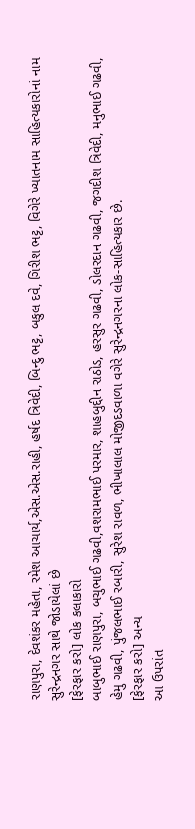રાણપુરા, દેવશંકર મહેતા, રમેશ આચાર્ય,એસ.એસ.રાહી, હર્ષદ ત્રિવેદી, બિન્દુ ભટ્ટ, બકુલ દવે, ગિરીશ ભટ્ટ, વિગેરે ખ્યાતનામ સાહિત્યકારોનાં નામ સુરેન્દ્રનગર સાથે જોડાયેલાં છે
[ફેરફાર કરો] લોક કલાકારો
બાબુભાઈ રાણપુરા, બચુભાઈ ગઢવી,વશરામભાઈ પરમાર, શાહબુદ્દીન રાઠોડ, હરસુર ગઢવી, ડોલરદાન ગઢવી, જગદીશ ત્રિવેદી, મનુભાઈ ગઢવી, હેમુ ગઢવી, પુંજલભાઈ રબારી, સુરેશ રાવળ, ભીખાલાલ મોજીદડવાળા વગેરે સુરેન્દ્રનગરના લોક-સાહિત્યકાર છે.
[ફેરફાર કરો] અન્ય
આ ઉપરાંત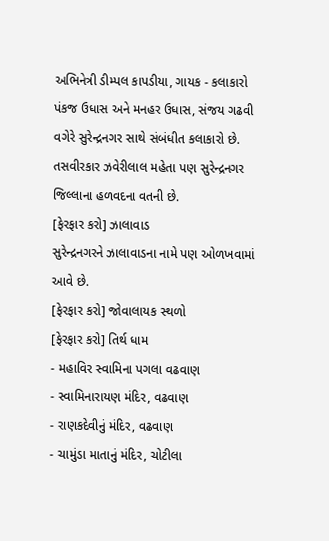અભિનેત્રી ડીમ્પલ કાપડીયા, ગાયક - કલાકારો પંકજ ઉધાસ અને મનહર ઉધાસ, સંજય ગઢવી વગેરે સુરેન્દ્રનગર સાથે સંબંધીત કલાકારો છે. તસવીરકાર ઝવેરીલાલ મહેતા પણ સુરેન્દ્રનગર જિલ્લાના હળવદના વતની છે.
[ફેરફાર કરો] ઝાલાવાડ
સુરેન્દ્રનગરને ઝાલાવાડના નામે પણ ઓળખવામાં આવે છે.
[ફેરફાર કરો] જોવાલાયક સ્થળો
[ફેરફાર કરો] તિર્થ ધામ
- મહાવિર સ્વામિના પગલા વઢવાણ
- સ્વામિનારાયણ મંદિર, વઢવાણ
- રાણકદેવીનું મંદિર, વઢવાણ
- ચામુંડા માતાનું મંદિર, ચોટીલા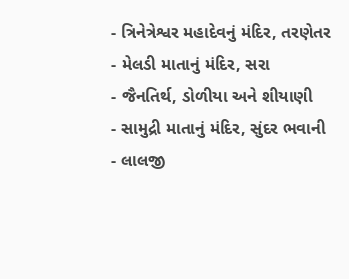- ત્રિનેત્રેશ્વર મહાદેવનું મંદિર, તરણેતર
- મેલડી માતાનું મંદિર, સરા
- જૈનતિર્થ, ડોળીયા અને શીયાણી
- સામુદ્રી માતાનું મંદિર, સુંદર ભવાની
- લાલજી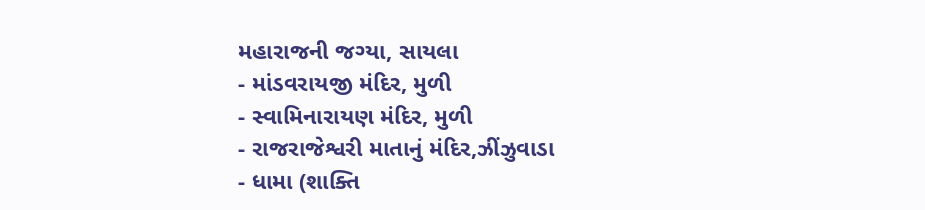મહારાજની જગ્યા, સાયલા
- માંડવરાયજી મંદિર, મુળી
- સ્વામિનારાયણ મંદિર, મુળી
- રાજરાજેશ્વરી માતાનું મંદિર,ઝીંઝુવાડા
- ધામા (શાક્તિ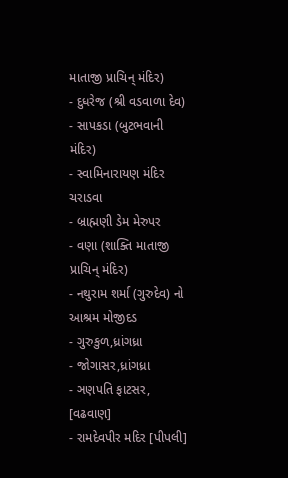માતાજી પ્રાચિન્ મંદિર)
- દુધરેજ (શ્રી વડવાળા દેવ)
- સાપકડા (બુટભવાની મંદિર)
- સ્વામિનારાયણ મંદિર ચરાડવા
- બ્રાહ્મણી ડેમ મેરુપર
- વણા (શાક્તિ માતાજી પ્રાચિન્ મંદિર)
- નથુરામ શર્મા (ગુરુદેવ) નો આશ્રમ મોજીદડ
- ગુરુકુળ,ધ્રાંગધ્રા
- જોગાસર,ધ્રાંગધ્રા
- ઞણપતિ ફાટસર, [વઢવાણ]
- રામદેવપીર મદિર [પીપલી]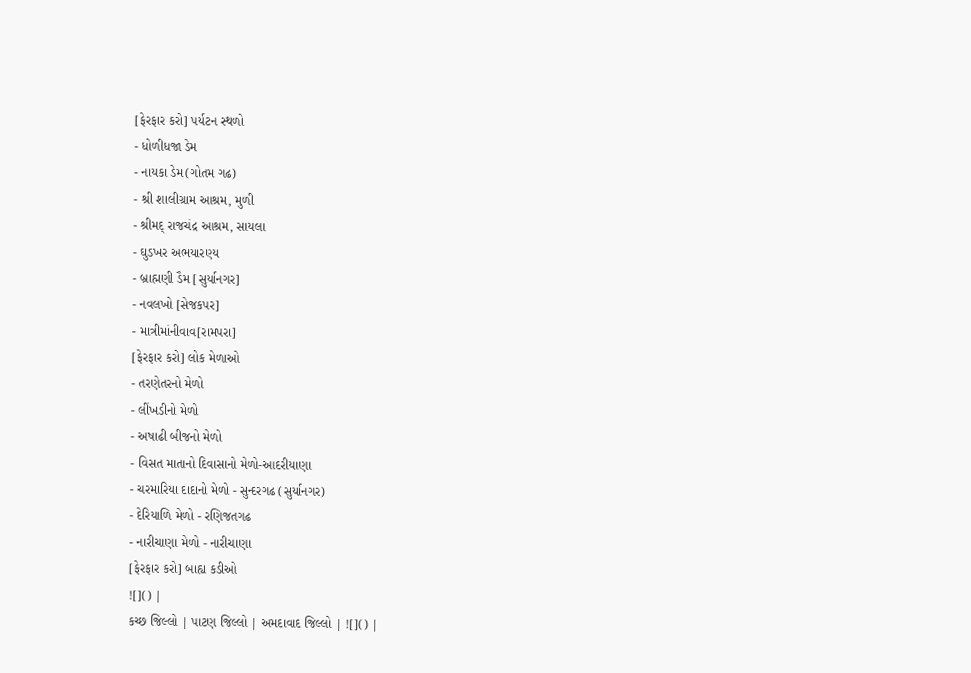[ફેરફાર કરો] પર્યટન સ્થળો
- ધોળીધજા ડેમ
- નાયકા ડેમ(ગોતમ ગઢ)
- શ્રી શાલીગ્રામ આશ્રમ, મુળી
- શ્રીમદ્ રાજચંદ્ર આશ્રમ, સાયલા
- ઘુડખર અભયારણ્ય
- બ્રાહ્મણી ડૈમ [સુર્યાનગર]
- નવલખો [સેજકપર]
- માત્રીમાંનીવાવ[રામપરા]
[ફેરફાર કરો] લોક મેળાઓ
- તરણેતરનો મેળો
- લીંખડીનો મેળો
- અષાઢી બીજનો મેળો
- વિસત માતાનો દિવાસાનો મેળો-આદરીયાણા
- ચરમારિયા દાદાનો મેળો - સુન્દરગઢ (સુર્યાનગર)
- દેરિયાળિ મેળો - રણિજતગઢ
- નારીચાણા મેળો - નારીચાણા
[ફેરફાર કરો] બાહ્ય કડીઓ
![]() |
કચ્છ જિલ્લો | પાટણ જિલ્લો | અમદાવાદ જિલ્લો | ![]() |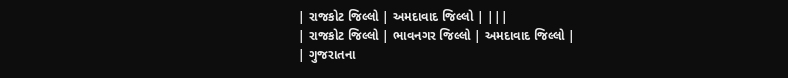| રાજકોટ જિલ્લો | અમદાવાદ જિલ્લો | |||
| રાજકોટ જિલ્લો | ભાવનગર જિલ્લો | અમદાવાદ જિલ્લો |
| ગુજરાતના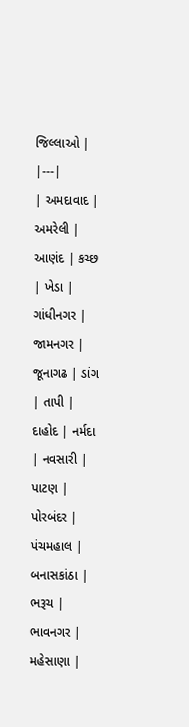જિલ્લાઓ |
|---|
| અમદાવાદ | અમરેલી | આણંદ | કચ્છ | ખેડા | ગાંધીનગર | જામનગર | જૂનાગઢ | ડાંગ | તાપી | દાહોદ | નર્મદા | નવસારી | પાટણ | પોરબંદર | પંચમહાલ | બનાસકાંઠા | ભરૂચ | ભાવનગર | મહેસાણા |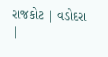રાજકોટ | વડોદરા |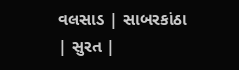વલસાડ | સાબરકાંઠા | સુરત |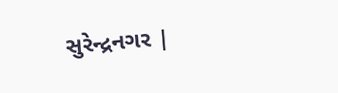સુરેન્દ્રનગર |